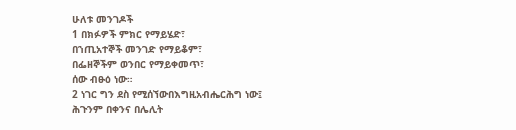ሁለቱ መንገዶች
1 በክፉዎች ምክር የማይሄድ፣
በኀጢአተኞች መንገድ የማይቆም፣
በፌዘኞችም ወንበር የማይቀመጥ፣
ሰው ብፁዕ ነው።
2 ነገር ግን ደስ የሚሰኘውበእግዚአብሔርሕግ ነው፤
ሕጉንም በቀንና በሌሊት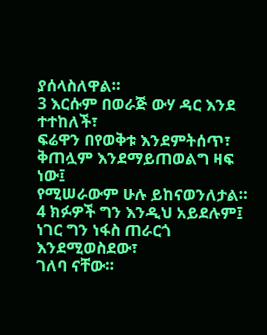ያሰላስለዋል።
3 እርሱም በወራጅ ውሃ ዳር እንደ ተተከለች፣
ፍሬዋን በየወቅቱ እንደምትሰጥ፣
ቅጠሏም እንደማይጠወልግ ዛፍ ነው፤
የሚሠራውም ሁሉ ይከናወንለታል።
4 ክፉዎች ግን እንዲህ አይደሉም፤
ነገር ግን ነፋስ ጠራርጎ እንደሚወስደው፣
ገለባ ናቸው።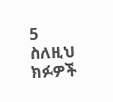5 ስለዚህ ክፉዎች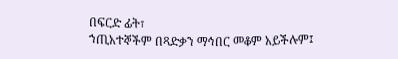በፍርድ ፊት፣
ኀጢአተኞችም በጻድቃን ማኅበር መቆም አይችሉም፤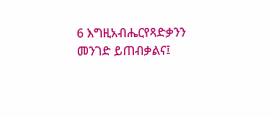6 እግዚአብሔርየጻድቃንን መንገድ ይጠብቃልና፤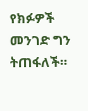የክፉዎች መንገድ ግን ትጠፋለች።